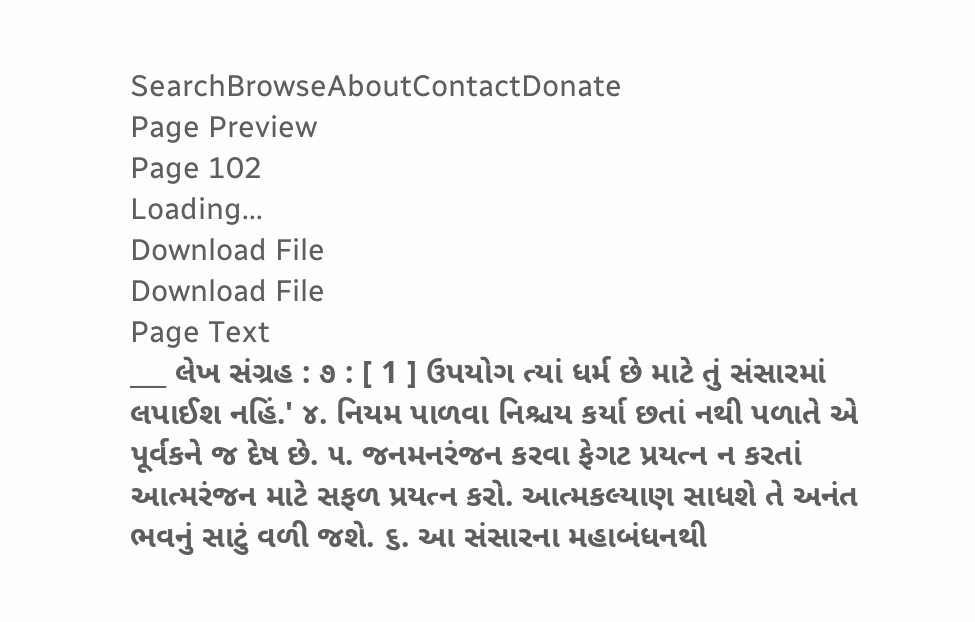SearchBrowseAboutContactDonate
Page Preview
Page 102
Loading...
Download File
Download File
Page Text
___ લેખ સંગ્રહ : ૭ : [ 1 ] ઉપયોગ ત્યાં ધર્મ છે માટે તું સંસારમાં લપાઈશ નહિં.' ૪. નિયમ પાળવા નિશ્ચય કર્યા છતાં નથી પળાતે એ પૂર્વકને જ દેષ છે. ૫. જનમનરંજન કરવા ફેગટ પ્રયત્ન ન કરતાં આત્મરંજન માટે સફળ પ્રયત્ન કરો. આત્મકલ્યાણ સાધશે તે અનંત ભવનું સાટું વળી જશે. ૬. આ સંસારના મહાબંધનથી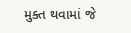મુક્ત થવામાં જે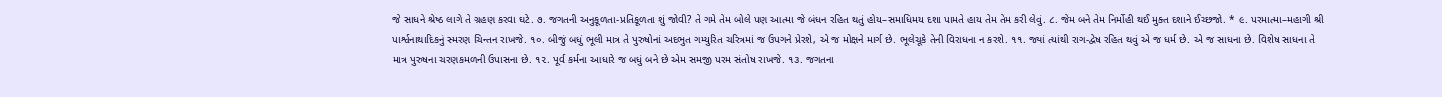જે સાધને શ્રેષ્ઠ લાગે તે ગ્રહણ કરવા ઘટે. ૭. જગતની અનુકૂળતા-પ્રતિકૂળતા શું જોવી? તે ગમે તેમ બોલે પણ આત્મા જે બંધન રહિત થતું હોય–સમાધિમય દશા પામતે હાય તેમ તેમ કરી લેવું. ૮. જેમ બને તેમ નિર્મોહી થઈ મુક્ત દશાને ઈચ્છજો. * ૯. પરમાત્મા–મહાગી શ્રી પાર્શ્વનાથાદિકનું સ્મરણ ચિન્તન રાખજે. ૧૦. બીજું બધું ભૂલી માત્ર તે પુરુષોનાં અદભુત ગમ્યુરિત ચરિત્રમાં જ ઉપગને પ્રેરશે, એ જ મોક્ષને માર્ગ છે. ભૂલેચૂકે તેની વિરાધના ન કરશે. ૧૧. જ્યાં ત્યાંથી રાગ-દ્વેષ રહિત થવું એ જ ધર્મ છે. એ જ સાધના છે. વિશેષ સાધના તે માત્ર પુરુષના ચરણકમળની ઉપાસના છે. ૧૨. પૂર્વ કર્મના આધારે જ બધું બને છે એમ સમજી પરમ સંતોષ રાખજે. ૧૩. જગતના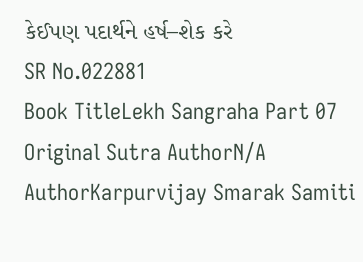કેઈપણ પદાર્થને હર્ષ–શેક કરે
SR No.022881
Book TitleLekh Sangraha Part 07
Original Sutra AuthorN/A
AuthorKarpurvijay Smarak Samiti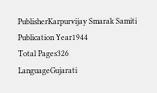PublisherKarpurvijay Smarak Samiti
Publication Year1944
Total Pages326
LanguageGujarati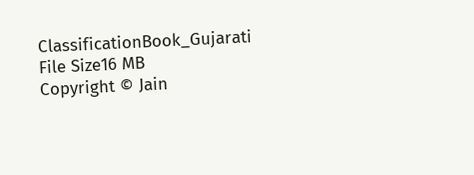ClassificationBook_Gujarati
File Size16 MB
Copyright © Jain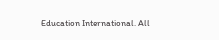Education International. All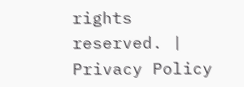rights reserved. | Privacy Policy